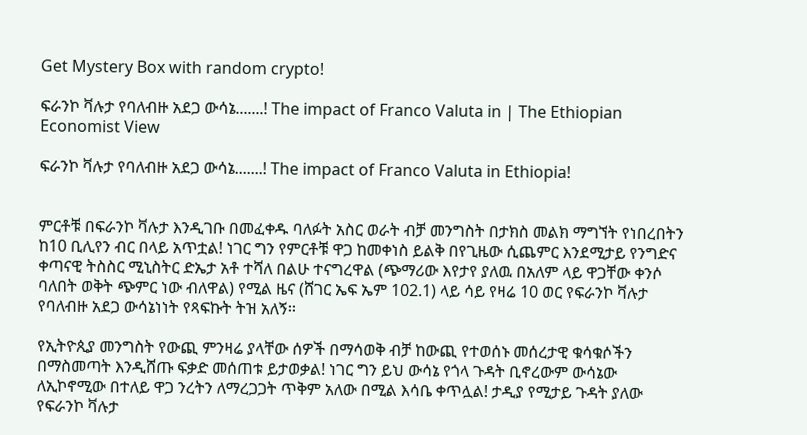Get Mystery Box with random crypto!

ፍራንኮ ቫሉታ የባለብዙ አደጋ ውሳኔ.......! The impact of Franco Valuta in | The Ethiopian Economist View

ፍራንኮ ቫሉታ የባለብዙ አደጋ ውሳኔ.......! The impact of Franco Valuta in Ethiopia!


ምርቶቹ በፍራንኮ ቫሉታ እንዲገቡ በመፈቀዱ ባለፉት አስር ወራት ብቻ መንግስት በታክስ መልክ ማግኘት የነበረበትን ከ10 ቢሊየን ብር በላይ አጥቷል! ነገር ግን የምርቶቹ ዋጋ ከመቀነስ ይልቅ በየጊዜው ሲጨምር እንደሚታይ የንግድና ቀጣናዊ ትስስር ሚኒስትር ድኤታ አቶ ተሻለ በልሁ ተናግረዋል (ጭማሪው እየታየ ያለዉ በአለም ላይ ዋጋቸው ቀንሶ ባለበት ወቅት ጭምር ነው ብለዋል) የሚል ዜና (ሸገር ኤፍ ኤም 102.1) ላይ ሳይ የዛሬ 10 ወር የፍራንኮ ቫሉታ የባለብዙ አደጋ ውሳኔነነት የጻፍኩት ትዝ አለኝ፡፡

የኢትዮጲያ መንግስት የውጪ ምንዛሬ ያላቸው ሰዎች በማሳወቅ ብቻ ከውጪ የተወሰኑ መሰረታዊ ቁሳቁሶችን በማስመጣት እንዲሸጡ ፍቃድ መሰጠቱ ይታወቃል! ነገር ግን ይህ ውሳኔ የጎላ ጉዳት ቢኖረውም ውሳኔው ለኢኮኖሚው በተለይ ዋጋ ንረትን ለማረጋጋት ጥቅም አለው በሚል እሳቤ ቀጥሏል! ታዲያ የሚታይ ጉዳት ያለው የፍራንኮ ቫሉታ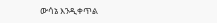ውሳኔ እንዲቀጥል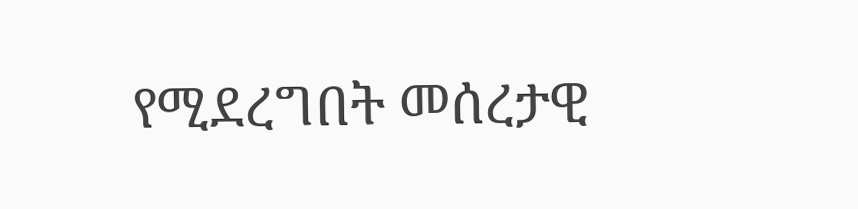የሚደረግበት መሰረታዊ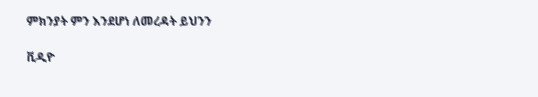ምክንያት ምን እንደሆነ ለመረዳት ይህንን

ቪዲዮ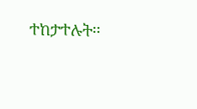ተከታተሉት፡፡